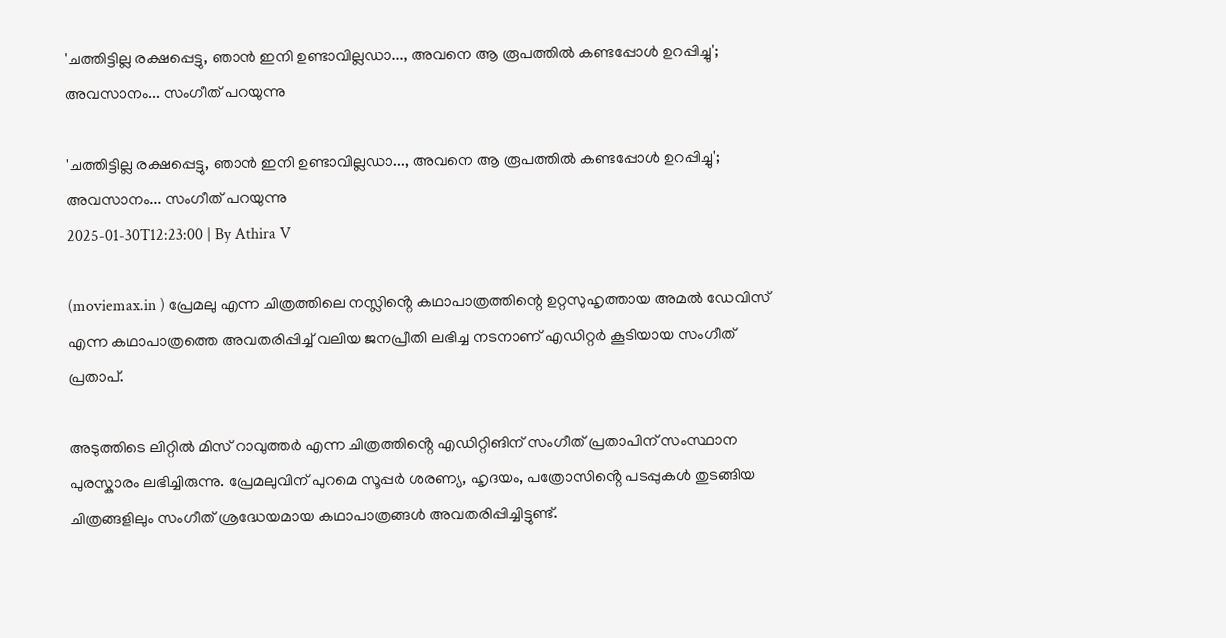'ചത്തിട്ടില്ല രക്ഷപ്പെട്ടു, ഞാൻ ഇനി ഉണ്ടാവില്ലഡാ..., അവനെ ആ രൂപത്തിൽ കണ്ടപ്പോൾ ഉറപ്പിച്ചു'; അവസാനം... സംഗീത് പറയുന്നു

'ചത്തിട്ടില്ല രക്ഷപ്പെട്ടു, ഞാൻ ഇനി ഉണ്ടാവില്ലഡാ..., അവനെ ആ രൂപത്തിൽ കണ്ടപ്പോൾ ഉറപ്പിച്ചു'; അവസാനം... സംഗീത് പറയുന്നു
2025-01-30T12:23:00 | By Athira V

(moviemax.in ) പ്രേമലു എന്ന ചിത്രത്തിലെ നസ്ലിൻ്റെ കഥാപാത്രത്തിന്റെ ഉറ്റസുഹൃത്തായ അമൽ ഡേവിസ് എന്ന കഥാപാത്രത്തെ അവതരിപ്പിച്ച് വലിയ ജനപ്രീതി ലഭിച്ച നടനാണ് എഡിറ്റർ കൂടിയായ സംഗീത് പ്രതാപ്.

അടുത്തിടെ ലിറ്റിൽ മിസ് റാവുത്തർ എന്ന ചിത്രത്തിൻ്റെ എഡിറ്റിങിന് സംഗീത് പ്രതാപിന് സംസ്ഥാന പുരസ്കാരം ലഭിച്ചിരുന്നു. പ്രേമലുവിന് പുറമെ സൂപ്പർ ശരണ്യ, ഹൃദയം, പത്രോസിൻ്റെ പടപ്പുകൾ തുടങ്ങിയ ചിത്രങ്ങളിലും സംഗീത് ശ്രദ്ധേയമായ കഥാപാത്രങ്ങൾ അവതരിപ്പിച്ചിട്ടുണ്ട്.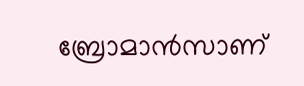ബ്രോമാൻസാണ്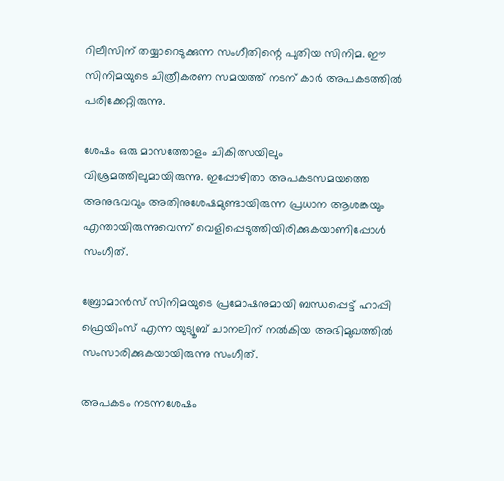റിലീസിന് തയ്യാറെടുക്കുന്ന സംഗീതിന്റെ പുതിയ സിനിമ. ഈ സിനിമയുടെ ചിത്രീകരണ സമയത്ത് നടന് കാർ അപകടത്തിൽ പരിക്കേറ്റിരുന്നു.

ശേഷം ഒരു മാസത്തോളം ചികിത്സയിലും വിശ്രമത്തിലുമായിരുന്നു. ഇപ്പോഴിതാ അപകടസമയത്തെ അനുഭവവും അതിനുശേഷമുണ്ടായിരുന്ന പ്രധാന ആശങ്കയും എന്തായിരുന്നുവെന്ന് വെളിപ്പെടുത്തിയിരിക്കുകയാണിപ്പോൾ സംഗീത്.

ബ്രോമാൻസ് സിനിമയുടെ പ്രമോഷനുമായി ബന്ധപ്പെട്ട് ഹാപ്പി ഫ്രെയിംസ് എന്ന യുട്യൂബ് ചാനലിന് നൽകിയ അഭിമുഖത്തിൽ സംസാരിക്കുകയായിരുന്നു സംഗീത്.

അപകടം നടന്നശേഷം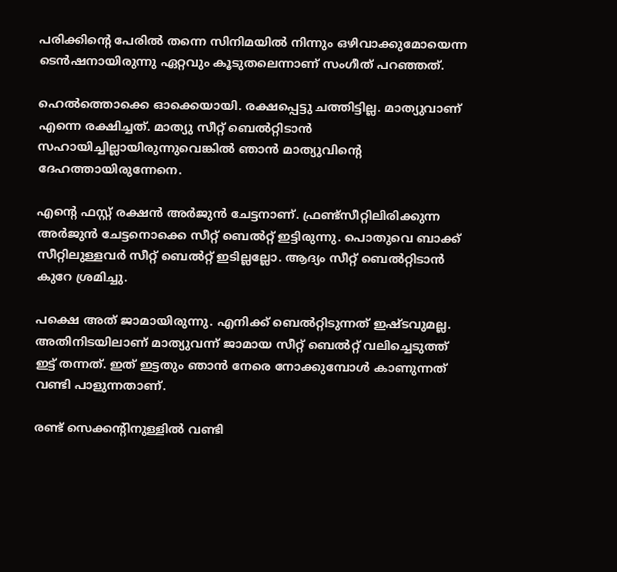പരിക്കിന്റെ പേരിൽ തന്നെ സിനിമയിൽ നിന്നും ഒഴിവാക്കുമോയെന്ന ടെൻഷനായിരുന്നു ഏറ്റവും കൂടുതലെന്നാണ് സംഗീത് പറഞ്ഞത്.

ഹെൽത്തൊക്കെ ഓക്കെയായി. രക്ഷപ്പെട്ടു ചത്തിട്ടില്ല. മാത്യുവാണ് എന്നെ രക്ഷിച്ചത്. മാത്യു സീറ്റ് ബെൽറ്റിടാൻ സഹായിച്ചില്ലായിരുന്നുവെങ്കിൽ ഞാൻ മാത്യുവിന്റെ ദേഹത്തായിരുന്നേനെ.

എന്റെ ഫസ്റ്റ് രക്ഷൻ അർജുൻ ചേട്ടനാണ്. ഫ്രണ്ട്സീറ്റിലിരിക്കുന്ന അർജുൻ ചേട്ടനൊക്കെ സീറ്റ് ബെൽറ്റ് ഇട്ടിരുന്നു. പൊതുവെ ബാക്ക് സീറ്റിലുള്ളവർ സീറ്റ് ബെൽറ്റ് ഇടില്ലല്ലോ. ആദ്യം സീറ്റ് ബെൽറ്റിടാൻ കുറേ ശ്രമിച്ചു.

പക്ഷെ അത് ജാമായിരുന്നു. എനിക്ക് ബെൽറ്റിടുന്നത് ഇഷ്ടവുമല്ല. അതിനിടയിലാണ് മാത്യുവന്ന് ജാമായ സീറ്റ് ബെൽറ്റ് വലിച്ചെടുത്ത് ഇട്ട് തന്നത്. ഇത് ഇട്ടതും ഞാൻ നേരെ നോക്കുമ്പോൾ കാണുന്നത് വണ്ടി പാളുന്നതാണ്.

രണ്ട് സെക്കന്റിനുള്ളിൽ വണ്ടി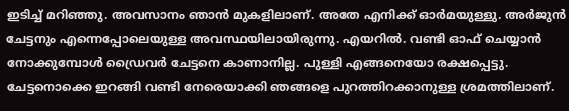ഇടിച്ച് മറിഞ്ഞു. അവസാനം ഞാൻ മുകളിലാണ്. അതേ എനിക്ക് ഓർമയുള്ളു. അർജുൻ‌ ചേട്ടനും എന്നെപ്പോലെയുള്ള അവസ്ഥയിലായിരുന്നു. എയറിൽ. വണ്ടി ഓഫ് ചെയ്യാൻ നോക്കുമ്പോൾ ഡ്രൈവർ ചേട്ടനെ കാണാനില്ല. പുള്ളി എങ്ങനെയോ രക്ഷപ്പെട്ടു. ചേട്ടനൊക്കെ ഇറങ്ങി വണ്ടി നേരെയാക്കി ഞങ്ങളെ പുറത്തിറക്കാനുള്ള ശ്രമത്തിലാണ്.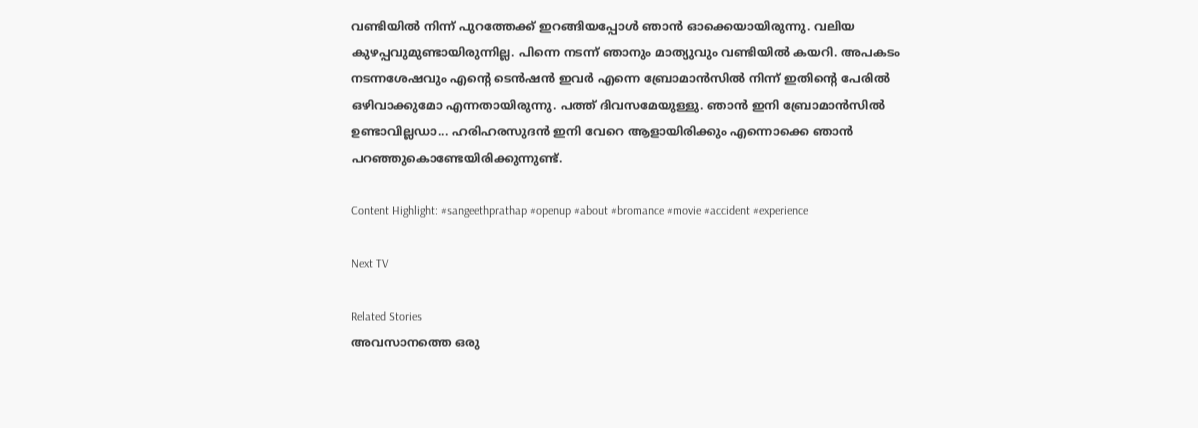വണ്ടിയിൽ നിന്ന് പുറത്തേക്ക് ഇറങ്ങിയപ്പോൾ ഞാൻ ഓക്കെയായിരുന്നു. വലിയ കുഴപ്പവുമുണ്ടായിരുന്നില്ല. പിന്നെ നടന്ന് ഞാനും മാത്യുവും വണ്ടിയിൽ കയറി. അപകടം നടന്നശേഷവും എന്റെ ടെൻഷൻ ഇവർ എന്നെ ബ്രോമാൻസിൽ നിന്ന് ഇതിന്റെ പേരിൽ ഒഴിവാക്കുമോ എന്നതായിരുന്നു. പത്ത് ദിവസമേയുള്ളു. ഞാൻ ഇനി ബ്രോമാൻസിൽ ഉണ്ടാവില്ലഡാ... ഹരിഹരസുദൻ ഇനി വേറെ ആളായിരിക്കും എന്നൊക്കെ ഞാൻ പറഞ്ഞുകൊണ്ടേയിരിക്കുന്നുണ്ട്.

Content Highlight: #sangeethprathap #openup #about #bromance #movie #accident #experience

Next TV

Related Stories
അവസാനത്തെ ഒരു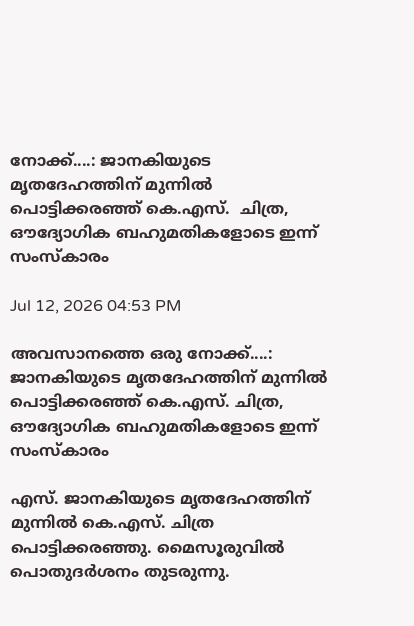നോക്ക്....: ജാനകിയുടെ മൃതദേഹത്തിന് മുന്നിൽ പൊട്ടിക്കരഞ്ഞ് കെ.എസ്.  ചിത്ര, ഔദ്യോഗിക ബഹുമതികളോടെ ഇന്ന് സംസ്കാരം

Jul 12, 2026 04:53 PM

അവസാനത്തെ ഒരു നോക്ക്....: ജാനകിയുടെ മൃതദേഹത്തിന് മുന്നിൽ പൊട്ടിക്കരഞ്ഞ് കെ.എസ്. ചിത്ര, ഔദ്യോഗിക ബഹുമതികളോടെ ഇന്ന് സംസ്കാരം

എസ്. ജാനകിയുടെ മൃതദേഹത്തിന് മുന്നിൽ കെ.എസ്. ചിത്ര പൊട്ടിക്കരഞ്ഞു. മൈസൂരുവിൽ പൊതുദർശനം തുടരുന്നു.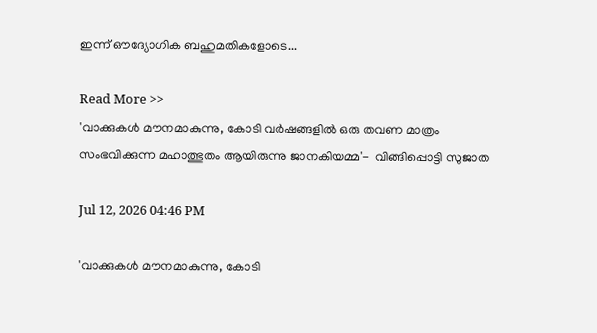ഇന്ന് ഔദ്യോഗിക ബഹുമതികളോടെ...

Read More >>
'വാക്കുകൾ മൗനമാകുന്നു, കോടി വർഷങ്ങളിൽ ഒരു തവണ മാത്രം സംഭവിക്കുന്ന മഹാത്ഭുതം ആയിരുന്നു ജാനകിയമ്മ'-  വിങ്ങിപ്പൊട്ടി സുജാത

Jul 12, 2026 04:46 PM

'വാക്കുകൾ മൗനമാകുന്നു, കോടി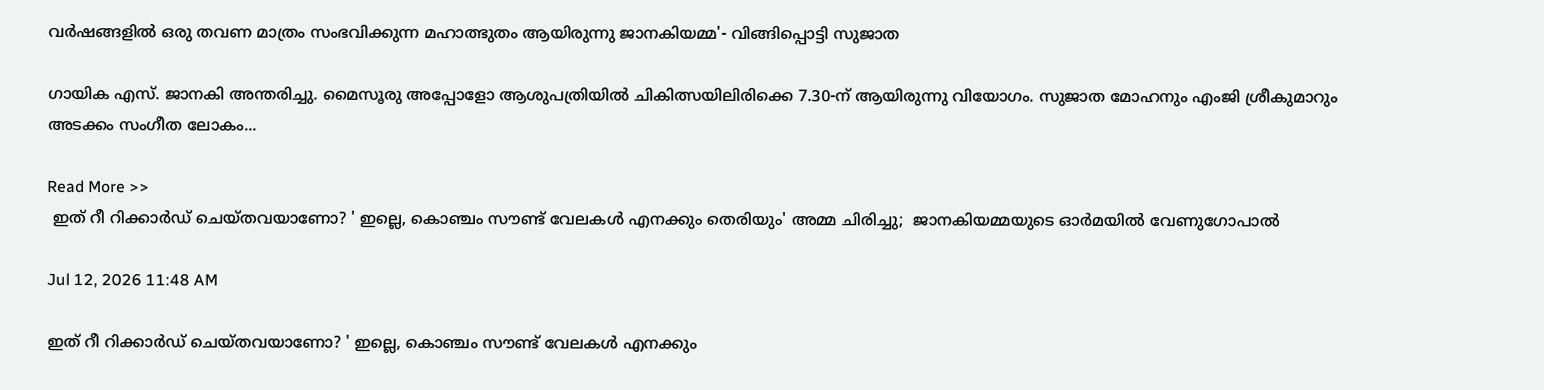വർഷങ്ങളിൽ ഒരു തവണ മാത്രം സംഭവിക്കുന്ന മഹാത്ഭുതം ആയിരുന്നു ജാനകിയമ്മ'- വിങ്ങിപ്പൊട്ടി സുജാത

ഗായിക എസ്. ജാനകി അന്തരിച്ചു. മൈസൂരു അപ്പോളോ ആശുപത്രിയിൽ ചികിത്സയിലിരിക്കെ 7.30-ന് ആയിരുന്നു വിയോഗം. സുജാത മോഹനും എംജി ശ്രീകുമാറും അടക്കം സംഗീത ലോകം...

Read More >>
 ഇത് റീ റിക്കാർഡ് ചെയ്തവയാണോ? ' ഇല്ലെ, കൊഞ്ചം സൗണ്ട് വേലകൾ എനക്കും തെരിയും' അമ്മ ചിരിച്ചു;  ജാനകിയമ്മയുടെ ഓർമയിൽ വേണുഗോപാൽ

Jul 12, 2026 11:48 AM

ഇത് റീ റിക്കാർഡ് ചെയ്തവയാണോ? ' ഇല്ലെ, കൊഞ്ചം സൗണ്ട് വേലകൾ എനക്കും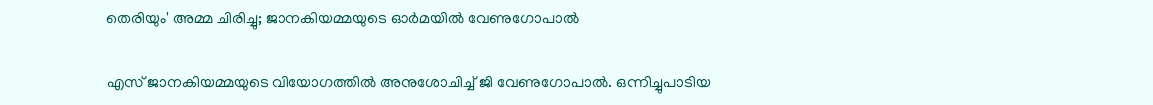തെരിയും' അമ്മ ചിരിച്ചു; ജാനകിയമ്മയുടെ ഓർമയിൽ വേണുഗോപാൽ

എസ് ജാനകിയമ്മയുടെ വിയോഗത്തിൽ അനുശോചിച്ച് ജി വേണുഗോപാൽ. ഒന്നിച്ചുപാടിയ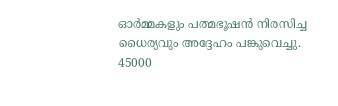ഓർമ്മകളും പത്മഭൂഷൻ നിരസിച്ച ധൈര്യവും അദ്ദേഹം പങ്കുവെച്ചു. 45000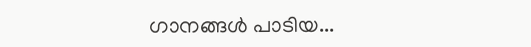ഗാനങ്ങൾ പാടിയ...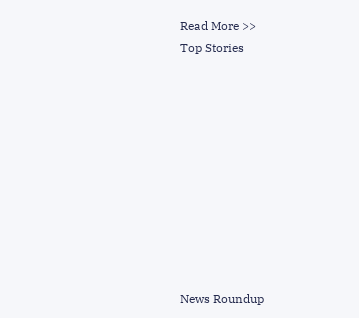Read More >>
Top Stories










News Roundup